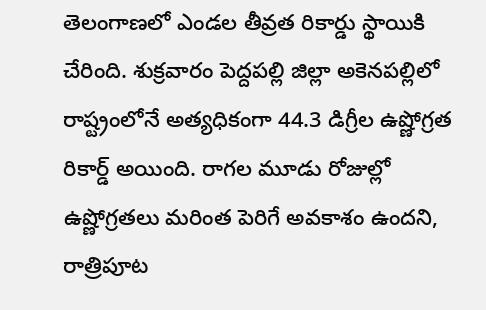తెలంగాణలో ఎండల తీవ్రత రికార్డు స్థాయికి చేరింది. శుక్రవారం పెద్దపల్లి జిల్లా అకెనపల్లిలో రాష్ట్రంలోనే అత్యధికంగా 44.3 డిగ్రీల ఉష్ణోగ్రత రికార్డ్ అయింది. రాగల మూడు రోజుల్లో ఉష్ణోగ్రతలు మరింత పెరిగే అవకాశం ఉందని, రాత్రిపూట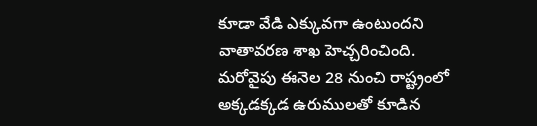కూడా వేడి ఎక్కువగా ఉంటుందని వాతావరణ శాఖ హెచ్చరించింది. మరోవైపు ఈనెల 28 నుంచి రాష్ట్రంలో అక్కడక్కడ ఉరుములతో కూడిన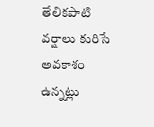తేలికపాటి వర్షాలు కురిసే అవకాశం ఉన్నట్లు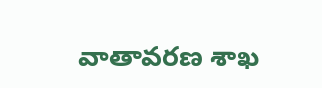వాతావరణ శాఖ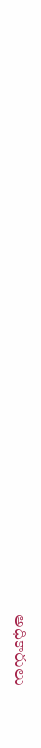అధికారులు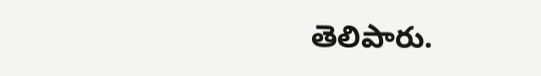తెలిపారు.